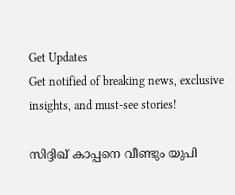Get Updates
Get notified of breaking news, exclusive insights, and must-see stories!

സിദ്ദിഖ് കാപ്പനെ വീണ്ടും യുപി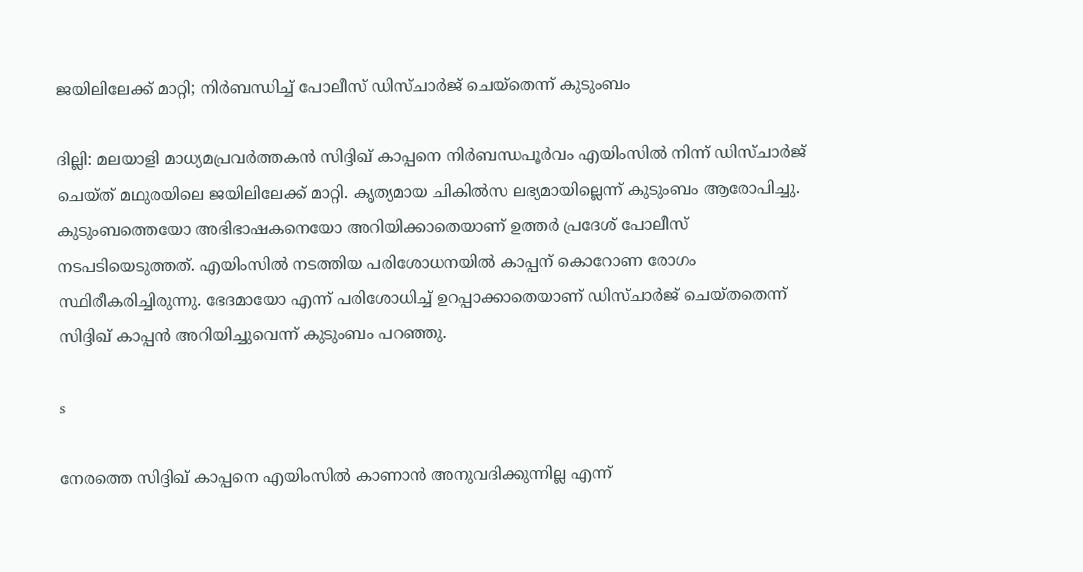ജയിലിലേക്ക് മാറ്റി; നിര്‍ബന്ധിച്ച് പോലീസ് ഡിസ്ചാര്‍ജ് ചെയ്‌തെന്ന് കുടുംബം

ദില്ലി: മലയാളി മാധ്യമപ്രവര്‍ത്തകന്‍ സിദ്ദിഖ് കാപ്പനെ നിര്‍ബന്ധപൂര്‍വം എയിംസില്‍ നിന്ന് ഡിസ്ചാര്‍ജ് ചെയ്ത് മഥുരയിലെ ജയിലിലേക്ക് മാറ്റി. കൃത്യമായ ചികില്‍സ ലഭ്യമായില്ലെന്ന് കുടുംബം ആരോപിച്ചു. കുടുംബത്തെയോ അഭിഭാഷകനെയോ അറിയിക്കാതെയാണ് ഉത്തര്‍ പ്രദേശ് പോലീസ് നടപടിയെടുത്തത്. എയിംസില്‍ നടത്തിയ പരിശോധനയില്‍ കാപ്പന് കൊറോണ രോഗം സ്ഥിരീകരിച്ചിരുന്നു. ഭേദമായോ എന്ന് പരിശോധിച്ച് ഉറപ്പാക്കാതെയാണ് ഡിസ്ചാര്‍ജ് ചെയ്തതെന്ന് സിദ്ദിഖ് കാപ്പന്‍ അറിയിച്ചുവെന്ന് കുടുംബം പറഞ്ഞു.

s

നേരത്തെ സിദ്ദിഖ് കാപ്പനെ എയിംസില്‍ കാണാന്‍ അനുവദിക്കുന്നില്ല എന്ന്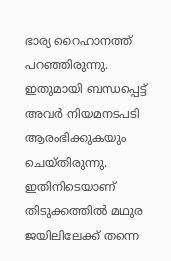ഭാര്യ റൈഹാനത്ത് പറഞ്ഞിരുന്നു. ഇതുമായി ബന്ധപ്പെട്ട് അവര്‍ നിയമനടപടി ആരംഭിക്കുകയും ചെയ്തിരുന്നു. ഇതിനിടെയാണ് തിടുക്കത്തില്‍ മഥുര ജയിലിലേക്ക് തന്നെ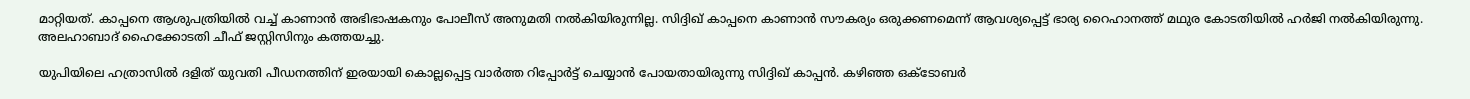മാറ്റിയത്. കാപ്പനെ ആശുപത്രിയില്‍ വച്ച് കാണാന്‍ അഭിഭാഷകനും പോലീസ് അനുമതി നല്‍കിയിരുന്നില്ല. സിദ്ദിഖ് കാപ്പനെ കാണാന്‍ സൗകര്യം ഒരുക്കണമെന്ന് ആവശ്യപ്പെട്ട് ഭാര്യ റൈഹാനത്ത് മഥുര കോടതിയില്‍ ഹര്‍ജി നല്‍കിയിരുന്നു. അലഹാബാദ് ഹൈക്കോടതി ചീഫ് ജസ്റ്റിസിനും കത്തയച്ചു.

യുപിയിലെ ഹത്രാസില്‍ ദളിത് യുവതി പീഡനത്തിന് ഇരയായി കൊല്ലപ്പെട്ട വാര്‍ത്ത റിപ്പോര്‍ട്ട് ചെയ്യാന്‍ പോയതായിരുന്നു സിദ്ദിഖ് കാപ്പന്‍. കഴിഞ്ഞ ഒക്ടോബര്‍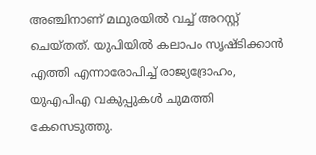അഞ്ചിനാണ് മഥുരയില്‍ വച്ച് അറസ്റ്റ് ചെയ്തത്. യുപിയില്‍ കലാപം സൃഷ്ടിക്കാന്‍ എത്തി എന്നാരോപിച്ച് രാജ്യദ്രോഹം, യുഎപിഎ വകുപ്പുകള്‍ ചുമത്തി കേസെടുത്തു.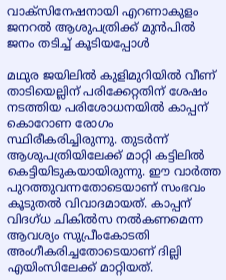വാക്സിനേഷനായി എറണാകുളം ജനറൽ ആശുപത്രിക്ക് മുൻപിൽ ജനം തടിച്ച് കൂടിയപ്പോൾ

മഥുര ജയിലില്‍ കുളിമുറിയില്‍ വീണ് താടിയെല്ലിന് പരിക്കേറ്റതിന് ശേഷം നടത്തിയ പരിശോധനയില്‍ കാപ്പന് കൊറോണ രോഗം സ്ഥിരീകരിച്ചിരുന്നു. തുടര്‍ന്ന് ആശുപത്രിയിലേക്ക് മാറ്റി കട്ടിലില്‍ കെട്ടിയിടുകയായിരുന്നു. ഈ വാര്‍ത്ത പുറത്തുവന്നതോടെയാണ് സംഭവം കൂടുതല്‍ വിവാദമായത്. കാപ്പന് വിദഗ്ധ ചികില്‍സ നല്‍കണമെന്ന ആവശ്യം സുപ്രീംകോടതി അംഗീകരിച്ചതോടെയാണ് ദില്ലി എയിംസിലേക്ക് മാറ്റിയത്.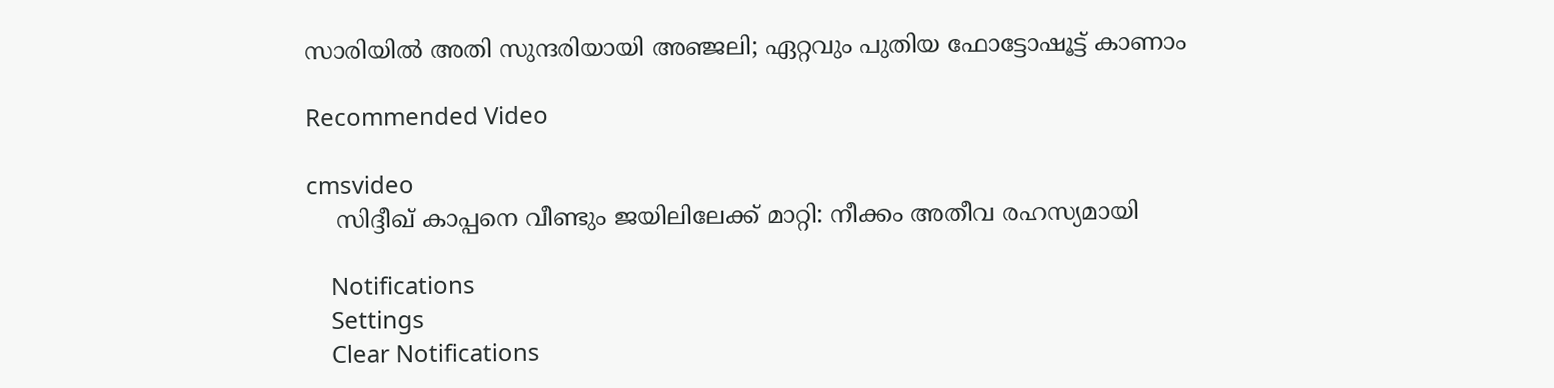സാരിയില്‍ അതി സുന്ദരിയായി അഞ്ജലി; ഏറ്റവും പുതിയ ഫോട്ടോഷൂട്ട് കാണാം

Recommended Video

cmsvideo
    സിദ്ദീഖ് കാപ്പനെ വീണ്ടും ജയിലിലേക്ക് മാറ്റി: നീക്കം അതീവ രഹസ്യമായി

    Notifications
    Settings
    Clear Notifications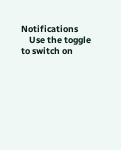Notifications
    Use the toggle to switch on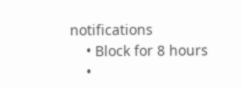notifications
    • Block for 8 hours
    •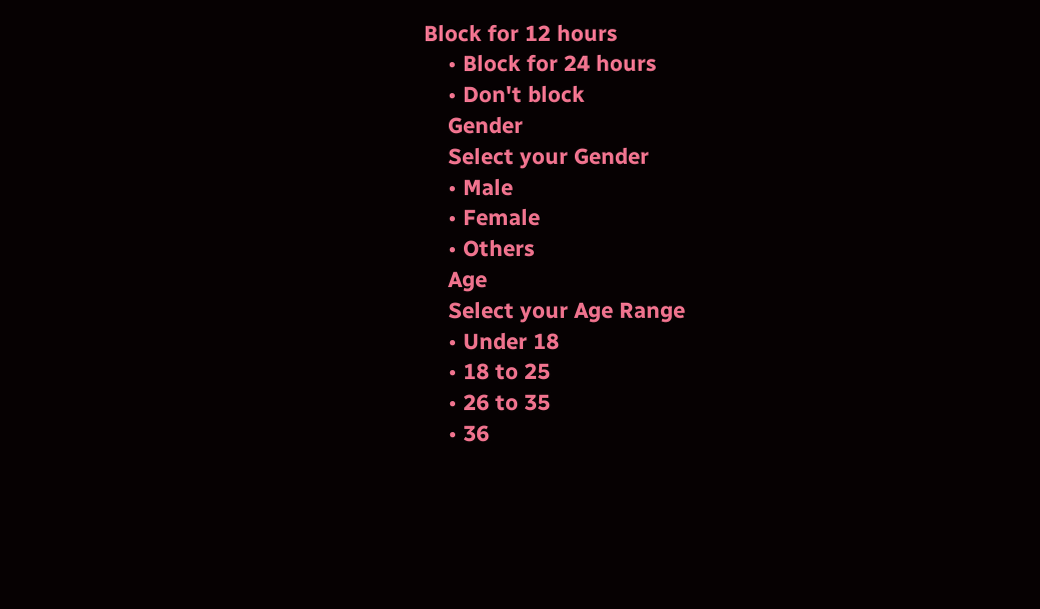Block for 12 hours
    • Block for 24 hours
    • Don't block
    Gender
    Select your Gender
    • Male
    • Female
    • Others
    Age
    Select your Age Range
    • Under 18
    • 18 to 25
    • 26 to 35
    • 36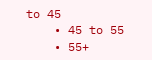to 45
    • 45 to 55
    • 55+